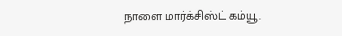நாளை மார்க்சிஸ்ட் கம்யூ.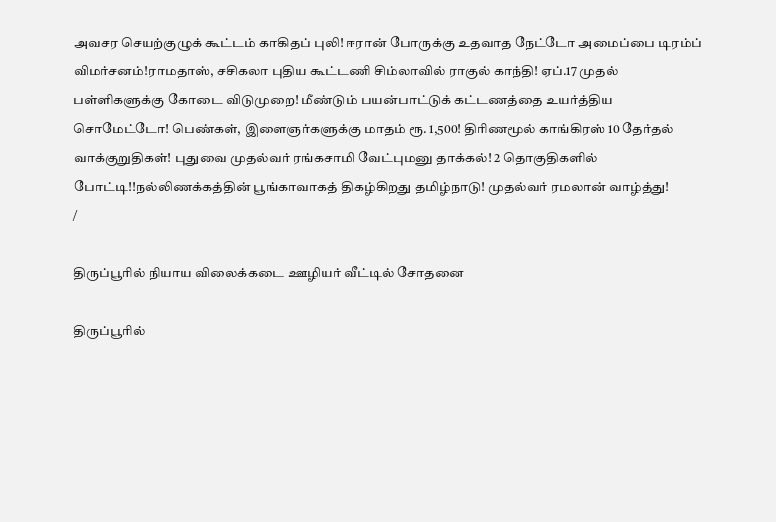அவசர செயற்குழுக் கூட்டம் காகிதப் புலி! ஈரான் போருக்கு உதவாத நேட்டோ அமைப்பை டிரம்ப் விமர்சனம்!ராமதாஸ், சசிகலா புதிய கூட்டணி சிம்லாவில் ராகுல் காந்தி! ஏப்.17 முதல் பள்ளிகளுக்கு கோடை விடுமுறை! மீண்டும் பயன்பாட்டுக் கட்டணத்தை உயர்த்திய சொமேட்டோ! பெண்கள், இளைஞர்களுக்கு மாதம் ரூ. 1,500! திரிணமூல் காங்கிரஸ் 10 தேர்தல் வாக்குறுதிகள்! புதுவை முதல்வர் ரங்கசாமி வேட்புமனு தாக்கல்! 2 தொகுதிகளில் போட்டி!!நல்லிணக்கத்தின் பூங்காவாகத் திகழ்கிறது தமிழ்நாடு! முதல்வர் ரமலான் வாழ்த்து!
/

திருப்பூரில் நியாய விலைக்கடை ஊழியர் வீட்டில் சோதனை

திருப்பூரில்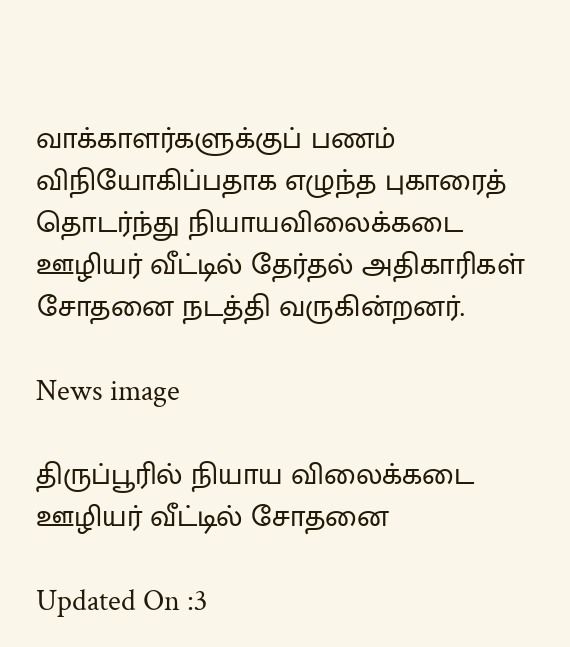வாக்காளர்களுக்குப் பணம் விநியோகிப்பதாக எழுந்த புகாரைத் தொடர்ந்து நியாயவிலைக்கடை ஊழியர் வீட்டில் தேர்தல் அதிகாரிகள் சோதனை நடத்தி வருகின்றனர்.

News image

திருப்பூரில் நியாய விலைக்கடை ஊழியர் வீட்டில் சோதனை

Updated On :3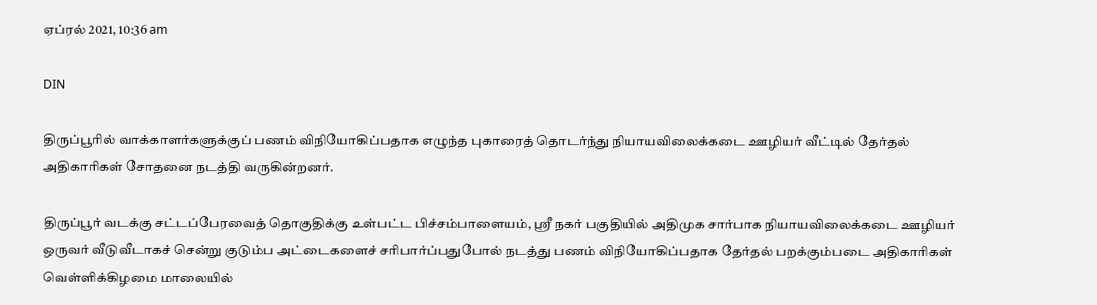ஏப்ரல் 2021, 10:36 am

DIN

திருப்பூரில் வாக்காளர்களுக்குப் பணம் விநியோகிப்பதாக எழுந்த புகாரைத் தொடர்ந்து நியாயவிலைக்கடை ஊழியர் வீட்டில் தேர்தல் அதிகாரிகள் சோதனை நடத்தி வருகின்றனர்.

திருப்பூர் வடக்கு சட்டப்பேரவைத் தொகுதிக்கு உள்பட்ட பிச்சம்பாளையம், ஸ்ரீ நகர் பகுதியில் அதிமுக சார்பாக நியாயவிலைக்கடை ஊழியர் ஒருவர் வீடுவீடாகச் சென்று குடும்ப அட்டைகளைச் சரிபார்ப்பதுபோல் நடத்து பணம் விநியோகிப்பதாக தேர்தல் பறக்கும்படை அதிகாரிகள் வெள்ளிக்கிழமை மாலையில்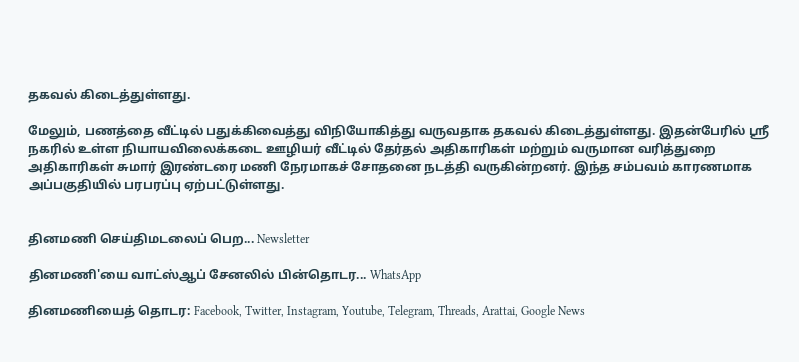தகவல் கிடைத்துள்ளது.

மேலும், பணத்தை வீட்டில் பதுக்கிவைத்து விநியோகித்து வருவதாக தகவல் கிடைத்துள்ளது. இதன்பேரில் ஸ்ரீ நகரில் உள்ள நியாயவிலைக்கடை ஊழியர் வீட்டில் தேர்தல் அதிகாரிகள் மற்றும் வருமான வரித்துறை அதிகாரிகள் சுமார் இரண்டரை மணி நேரமாகச் சோதனை நடத்தி வருகின்றனர். இந்த சம்பவம் காரணமாக அப்பகுதியில் பரபரப்பு ஏற்பட்டுள்ளது.


தினமணி செய்திமடலைப் பெற... Newsletter

தினமணி'யை வாட்ஸ்ஆப் சேனலில் பின்தொடர... WhatsApp

தினமணியைத் தொடர: Facebook, Twitter, Instagram, Youtube, Telegram, Threads, Arattai, Google News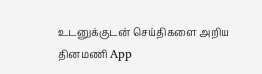உடனுக்குடன் செய்திகளை அறிய தினமணி App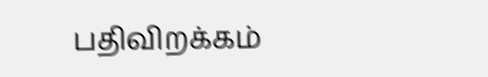பதிவிறக்கம்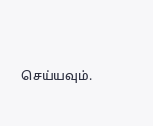செய்யவும்.